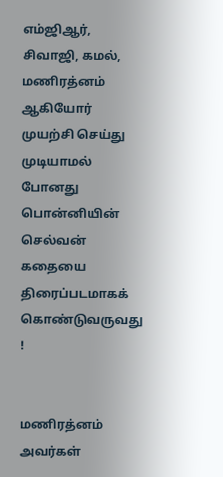எம்ஜிஆர், சிவாஜி, கமல், மணிரத்னம் ஆகியோர் முயற்சி செய்து முடியாமல் போனது பொன்னியின் செல்வன் கதையை திரைப்படமாகக் கொண்டுவருவது !


மணிரத்னம் அவர்கள்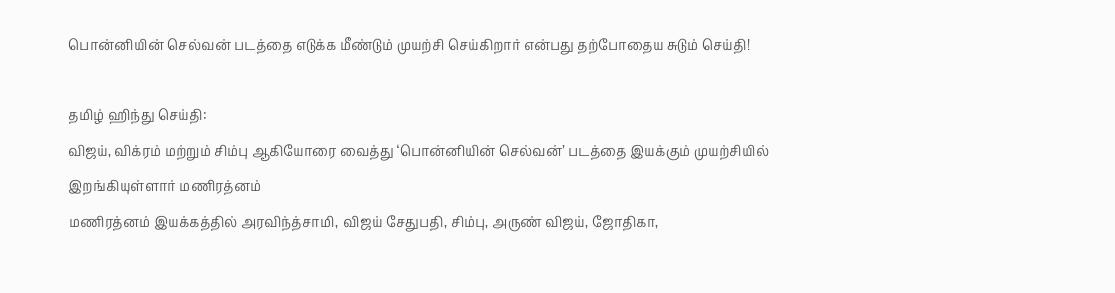பொன்னியின் செல்வன் படத்தை எடுக்க மீண்டும் முயற்சி செய்கிறார் என்பது தற்போதைய சுடும் செய்தி!

தமிழ் ஹிந்து செய்தி:
விஜய், விக்ரம் மற்றும் சிம்பு ஆகியோரை வைத்து ‘பொன்னியின் செல்வன்’ படத்தை இயக்கும் முயற்சியில் இறங்கியுள்ளார் மணிரத்னம்
மணிரத்னம் இயக்கத்தில் அரவிந்த்சாமி, விஜய் சேதுபதி, சிம்பு, அருண் விஜய், ஜோதிகா,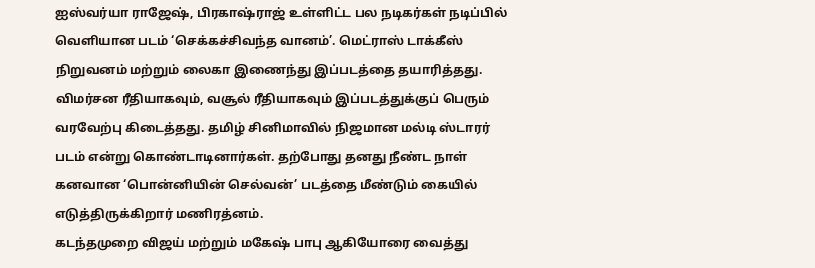ஐஸ்வர்யா ராஜேஷ், பிரகாஷ்ராஜ் உள்ளிட்ட பல நடிகர்கள் நடிப்பில் வெளியான படம் ‘செக்கச்சிவந்த வானம்’. மெட்ராஸ் டாக்கீஸ் நிறுவனம் மற்றும் லைகா இணைந்து இப்படத்தை தயாரித்தது.
விமர்சன ரீதியாகவும், வசூல் ரீதியாகவும் இப்படத்துக்குப் பெரும் வரவேற்பு கிடைத்தது. தமிழ் சினிமாவில் நிஜமான மல்டி ஸ்டாரர் படம் என்று கொண்டாடினார்கள். தற்போது தனது நீண்ட நாள் கனவான ‘பொன்னியின் செல்வன்’ படத்தை மீண்டும் கையில் எடுத்திருக்கிறார் மணிரத்னம்.
கடந்தமுறை விஜய் மற்றும் மகேஷ் பாபு ஆகியோரை வைத்து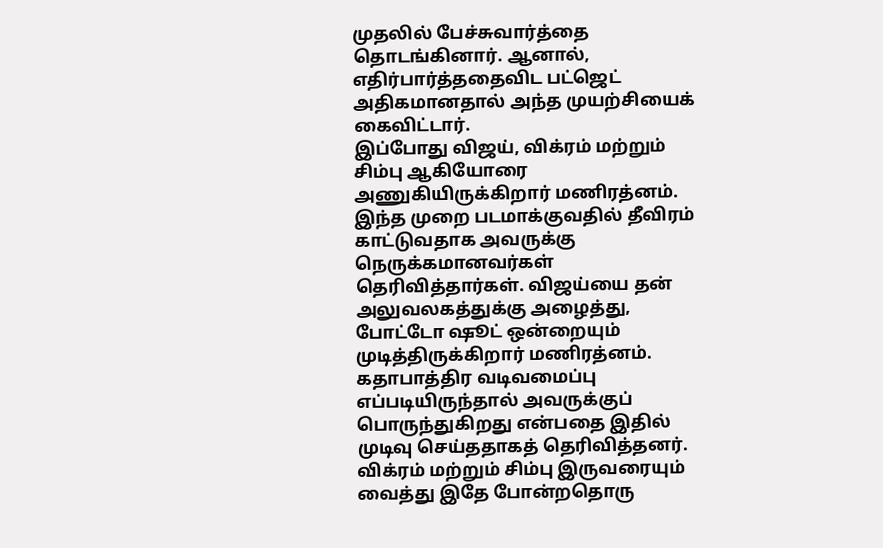முதலில் பேச்சுவார்த்தை தொடங்கினார். ஆனால், எதிர்பார்த்ததைவிட பட்ஜெட் அதிகமானதால் அந்த முயற்சியைக் கைவிட்டார்.
இப்போது விஜய், விக்ரம் மற்றும் சிம்பு ஆகியோரை அணுகியிருக்கிறார் மணிரத்னம். இந்த முறை படமாக்குவதில் தீவிரம் காட்டுவதாக அவருக்கு நெருக்கமானவர்கள் தெரிவித்தார்கள். விஜய்யை தன் அலுவலகத்துக்கு அழைத்து, போட்டோ ஷூட் ஒன்றையும் முடித்திருக்கிறார் மணிரத்னம். கதாபாத்திர வடிவமைப்பு எப்படியிருந்தால் அவருக்குப் பொருந்துகிறது என்பதை இதில் முடிவு செய்ததாகத் தெரிவித்தனர்.
விக்ரம் மற்றும் சிம்பு இருவரையும் வைத்து இதே போன்றதொரு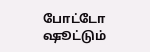போட்டோ ஷூட்டும்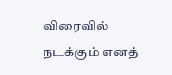விரைவில் நடக்கும் எனத்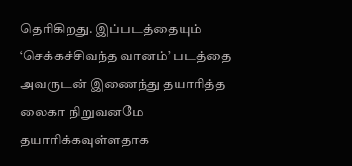தெரிகிறது. இப்படத்தையும் ‘செக்கச்சிவந்த வானம்’ படத்தை அவருடன் இணைந்து தயாரித்த லைகா நிறுவனமே தயாரிக்கவுள்ளதாக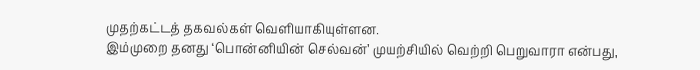முதற்கட்டத் தகவல்கள் வெளியாகியுள்ளன.
இம்முறை தனது ‘பொன்னியின் செல்வன்’ முயற்சியில் வெற்றி பெறுவாரா என்பது,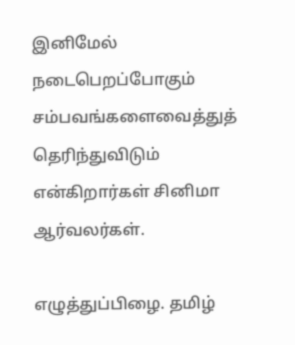இனிமேல் நடைபெறப்போகும் சம்பவங்களைவைத்துத் தெரிந்துவிடும் என்கிறார்கள் சினிமா ஆர்வலர்கள்.

எழுத்துப்பிழை. தமிழ்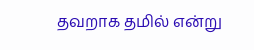தவறாக தமில் என்று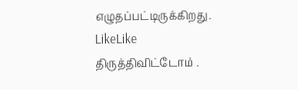எழுதப்பட்டிருக்கிறது.
LikeLike
திருத்திவிட்டோம் .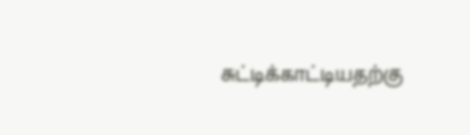சுட்டிக்காட்டியதற்கு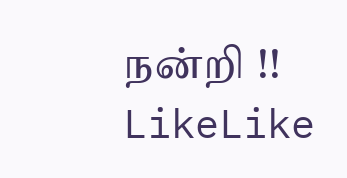நன்றி !!
LikeLike